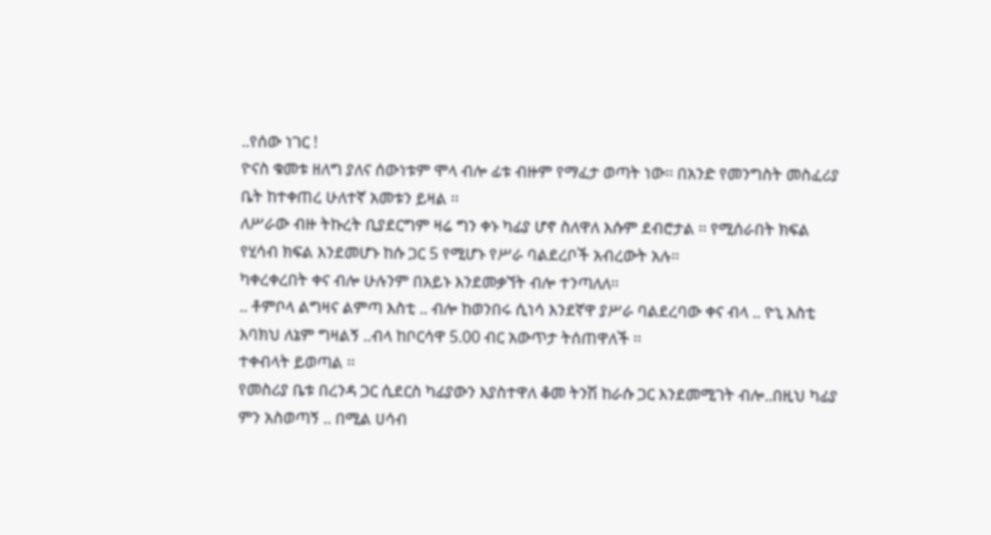..የሰው ነገር !
ዮናስ ቁመቱ ዘለግ ያለና ሰውነቱም ሞላ ብሎ ፊቱ ብዙም የማፈታ ወጣት ነው፡፡ በአንድ የመንግስት መስፈሪያ ቤት ከተቀጠረ ሁለተኛ አመቱን ይዛል ፡፡
ለሥራው ብዙ ትኩረት ቢያደርግም ዛሬ ግን ቀኑ ካፊያ ሆኖ ስለዋለ እሱም ደብሮታል ፡፡ የሚሰራበት ክፍል የሂሳብ ክፍል እንደመሆኑ ከሱ ጋር 5 የሚሆኑ የሥራ ባልደረቦች አብረውት አሉ፡፡
ካቀረቀረበት ቀና ብሎ ሁሉንም በአይኑ እንደመቃኘት ብሎ ተንጣለለ፡፡
.. ቶምቦላ ልግዛና ልምጣ እስቲ .. ብሎ ከወንበሩ ሲነሳ እንደኛዋ ያሥራ ባልደረባው ቀና ብላ .. ዮኒ እስቲ እባክህ ለኔም ግዛልኝ ..ብላ ከቦርሳዋ 5.00 ብር አውጥታ ትሰጠዋለች ፡፡
ተቀብላት ይወጣል ፡፡
የመስሪያ ቤቱ በረንዳ ጋር ሲደርስ ካፊያውን እያስተዋለ ቆመ ትንሽ ከራሱ ጋር እንደመሚገት ብሎ..በዚህ ካፊያ ምን አስወጣኝ .. በሚል ሀሳብ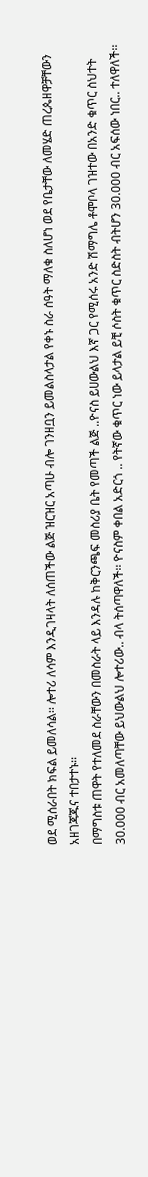ወደ ሚሰራበት ክፍል ይመለሳል፡፡ ሎተሪ ለሳም እንዲገዛላት ለሰጠችው ልጅ ዝርዝር አጣሁ ብሎ ገንዘቧን ይመልስላታል የቀኑ ስራ ሰዓት ማለቁ ስለሆነ ወደ የቤታቸው ለመሄድ ጠረጴዘዋቻቸውን አዘገጃጁና ተበታተኑ፡፡
በማግስቱ ጠዋት የተለመደ ስራቸውን በመስራት ላይ እንዳሉ ከቅርንጫፍ መስሪያ ቤት የመጣች ልጅ ..ዮናስ ይሀውልህ እኛ ጋር የሚሰሩ አንድ ሽማግሌ ቶሞቦላ ገዝተው በአንድ ቁጥር ስህተት 30.000 ብር አመለጣቸው ይህውልህ ሎተሪው.. ብላ ትሰጣዋለች፡፡ ዮናስም ቀበል አድርጎ .. የትኛው ቁጥር ነው ይላታል ይቺ ሶስት ቁጥር ስድስት ብትሆን 30.000 ብር አፍሰው ነበር.. ተለዋለች፡፡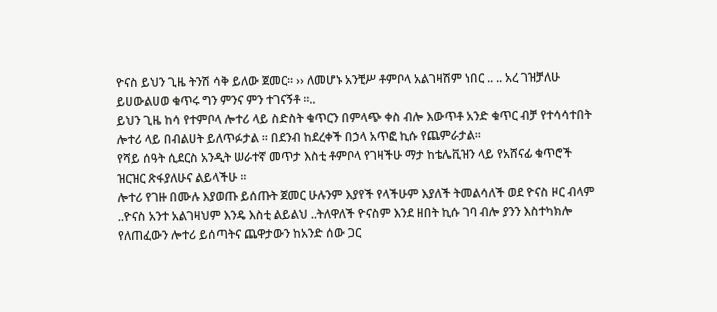ዮናስ ይህን ጊዜ ትንሽ ሳቅ ይለው ጀመር፡፡ ›› ለመሆኑ አንቺሥ ቶምቦላ አልገዛሽም ነበር .. .. አረ ገዝቻለሁ ይሀውልሀወ ቁጥሩ ግን ምንና ምን ተገናኝቶ ፡፡..
ይህን ጊዜ ከሳ የተምቦላ ሎተሪ ላይ ስድስት ቁጥርን በምላጭ ቀስ ብሎ እውጥቶ አንድ ቁጥር ብቻ የተሳሳተበት ሎተሪ ላይ በብልሀት ይለጥፉታል ፡፡ በደንብ ከደረቀች በኃላ አጥፎ ኪሱ የጨምራታል፡፡
የሻይ ሰዓት ሲደርስ አንዲት ሠራተኛ መጥታ እስቲ ቶምቦላ የገዛችሁ ማታ ከቴሌቪዝን ላይ የአሸናፊ ቁጥሮች ዝርዝር ጽፋያለሁና ልይላችሁ ፡፡
ሎተሪ የገዙ በሙሉ እያወጡ ይሰጡት ጀመር ሁሉንም እያየች የላችሁም እያለች ትመልሳለች ወደ ዮናስ ዞር ብላም ..ዮናስ አንተ አልገዛህም እንዴ እስቲ ልይልህ ..ትለዋለች ዮናስም እንደ ዘበት ኪሱ ገባ ብሎ ያንን እስተካክሎ የለጠፈውን ሎተሪ ይሰጣትና ጨዋታውን ከአንድ ሰው ጋር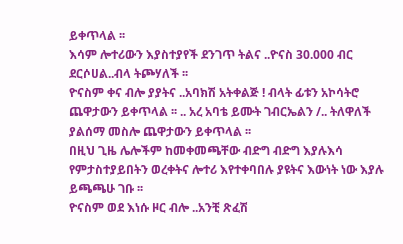ይቀጥላል ፡፡
እሳም ሎተሪውን እያስተያየች ደንገጥ ትልና ..ዮናስ 30.000 ብር ደርሶሀል..ብላ ትጮሃለች ፡፡
ዮናስም ቀና ብሎ ያያትና ..አባክሽ አትቀልጅ ! ብላት ፊቱን አኮሳትሮ ጨዋታውን ይቀጥላል ፡፡ .. አረ አባቴ ይሙት ገብርኤልን /.. ትለዋለች ያልሰማ መስሎ ጨዋታውን ይቀጥላል ፡፡
በዚህ ጊዜ ሌሎችም ከመቀመጫቸው ብድግ ብድግ እያሉእሳ የምታስተያይበትን ወረቀትና ሎተሪ እየተቀባበሉ ያዩትና እውነት ነው እያሉ ይጫጫሁ ገቡ ፡፡
ዮናስም ወደ እነሱ ዞር ብሎ ..አንቺ ጽፈሽ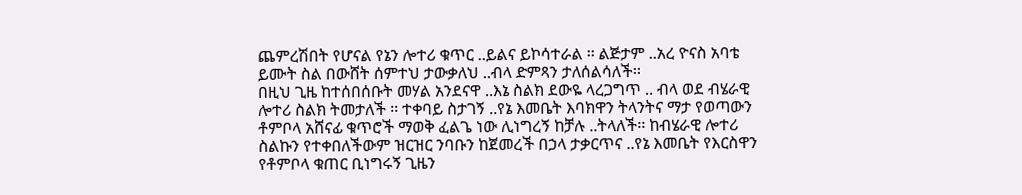ጨምረሽበት የሆናል የኔን ሎተሪ ቁጥር ..ይልና ይኮሳተራል ፡፡ ልጅታም ..አረ ዮናስ አባቴ ይሙት ስል በውሸት ሰምተህ ታውቃለህ ..ብላ ድምጻን ታለሰልሳለች፡፡
በዚህ ጊዜ ከተሰበሰቡት መሃል አንደናዋ ..እኔ ስልክ ደውዬ ላረጋግጥ .. ብላ ወደ ብሄራዊ ሎተሪ ስልክ ትመታለች ፡፡ ተቀባይ ስታገኝ ..የኔ እመቤት እባክዋን ትላንትና ማታ የወጣውን ቶምቦላ አሸናፊ ቁጥሮች ማወቅ ፈልጌ ነው ሊነግረኝ ከቻሉ ..ትላለች፡፡ ከብሄራዊ ሎተሪ ስልኩን የተቀበለችውም ዝርዝር ንባቡን ከጀመረች በኃላ ታቃርጥና ..የኔ እመቤት የእርስዋን የቶምቦላ ቁጠር ቢነግሩኝ ጊዜን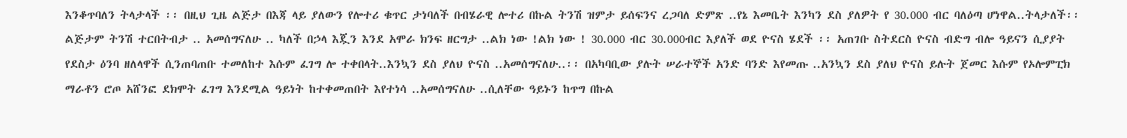እንቆጥባለን ትላታላች ፡፡ በዚህ ጊዜ ልጅታ በእጃ ላይ ያለውን የሎተሪ ቁጥር ታነባለች በብሄራዊ ሎተሪ በኩል ትንሽ ዝምታ ይሰፍንና ረጋባለ ድምጽ ..የኔ እመቤት እንካን ደስ ያለዎት የ 30.000 ብር ባለዕጣ ሆነዋል..ትላታለች፡፡ ልጅታም ትንሽ ተርበትብታ .. አመሰግናለሁ .. ካለች በኃላ እጇን እንደ አሞራ ክንፍ ዘርግታ ..ልክ ነው !ልክ ነው ! 30.000 ብር 30.000ብር እያለች ወደ ዮናስ ሄደች ፡፡ አጠገቡ ስትደርስ ዮናስ ብድግ ብሎ ዓይናን ሲያያት የደስታ ዕንባ ዘለላዋች ሲንጠባጠቡ ተመለከተ እሱም ፈገግ ሎ ተቀበላት..እንኳን ደስ ያለህ ዮናስ ..አመሰግናለሁ..፡፡ በአካባቢው ያሉት ሠራተኞች አንድ ባንድ እየመጡ ..አንኳን ደስ ያለህ ዮናስ ይሉት ጀመር እሱም የኦሎምፒክ ማራቶን ሮጦ አሸንፎ ደክሞት ፈገግ እንደሚል ዓይነት ከተቀመጠበት እየተነሳ ..አመሰግናለሁ ..ሲለቸው ዓይኑን ከጥግ በኩል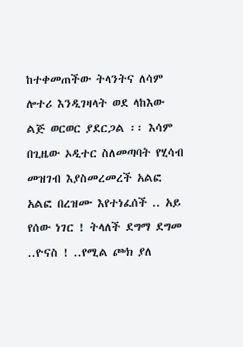ከተቀመጠችው ትላንትና ለሳም ሎተሪ እንዲገዛላት ወደ ላከእው ልጅ ወርወር ያደርጋል ፡፡ እሳም በጊዜው ኦዲተር ስለመጣባት የሂሳብ መዝገብ እያስመረመረች አልፎ አልፎ በረዝሙ እየተነፈሰች .. አይ የሰው ነገር ! ትላለች ደግማ ደግመ
..ዮናስ ! ..የሚል ጮክ ያለ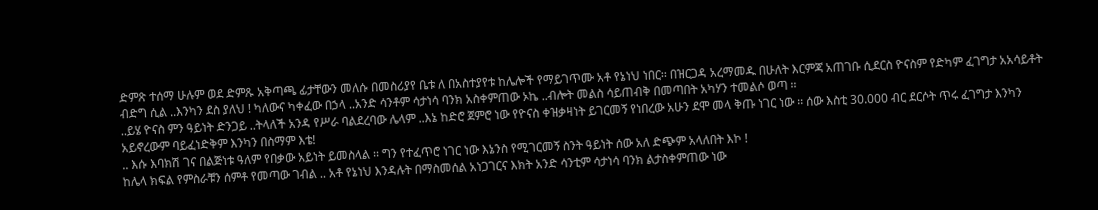ድምጽ ተሰማ ሁሉም ወደ ድምጹ አቅጣጫ ፊታቸውን መለሱ በመስሪያየ ቤቱ ለ በአስተያየቱ ከሌሎች የማይገጥሙ አቶ የኔነህ ነበር፡፡ በዝርጋዳ አረማመዱ በሁለት እርምጃ አጠገቡ ሲደርስ ዮናስም የድካም ፈገግታ አአሳይቶት ብድግ ሲል ..እንካን ደስ ያለህ ! ካለውና ካቀፈው በኃላ ..አንድ ሳንቶም ሳታነሳ ባንክ አስቀምጠው ኦኬ ..ብሎት መልስ ሳይጠብቅ በመጣበት አካሃን ተመልሶ ወጣ ፡፡
..ይሄ ዮናስ ምን ዓይነት ድንጋይ ..ትላለች አንዳ የሥራ ባልደረባው ሌላም ..እኔ ከድሮ ጀምሮ ነው የዮናስ ቀዝቃዛነት ይገርመኝ የነበረው አሁን ደሞ መላ ቅጡ ነገር ነው ፡፡ ሰው እስቲ 30.000 ብር ደርሶት ጥሩ ፈገግታ እንካን አይኖረውም ባይፈነድቅም እንካን በስማም እቴ!
.. እሱ እባክሽ ገና በልጅነቱ ዓለም የበቃው አይነት ይመስላል ፡፡ ግን የተፈጥሮ ነገር ነው እኔንስ የሚገርመኝ ስንት ዓይነት ሰው አለ ድጭም አላለበት እኮ !
ከሌላ ክፍል የምስራቹን ሰምቶ የመጣው ገብል .. አቶ የኔነህ እንዳሉት በማስመሰል አነጋገርና እክት አንድ ሳንቲም ሳታነሳ ባንክ ልታስቀምጠው ነው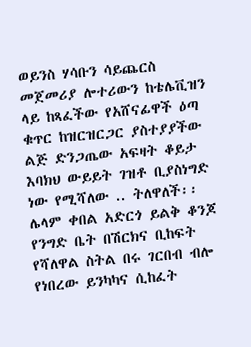ወይንስ ሃሳቡን ሳይጨርስ መጀመሪያ ሎተሪውን ከቴሌቪዝን ላይ ከጻፈችው የአሸናፊዋች ዕጣ ቁጥር ከዝርዝርጋር ያስተያያችው ልጅ ድንጋጤው አፍዛት ቆይታ እባክህ ውይይት ገዝቶ ቢያስነግድ ነው የሚሻለው .. ትለዋለች፡፡ ሌላም ቀበል አድርጎ ይልቅ ቆንጆ የንግድ ቤት በሽርክና ቢከፍት የሻለዋል ስትል በሩ ገርበብ ብሎ የነበረው ይንካካና ሲከፈት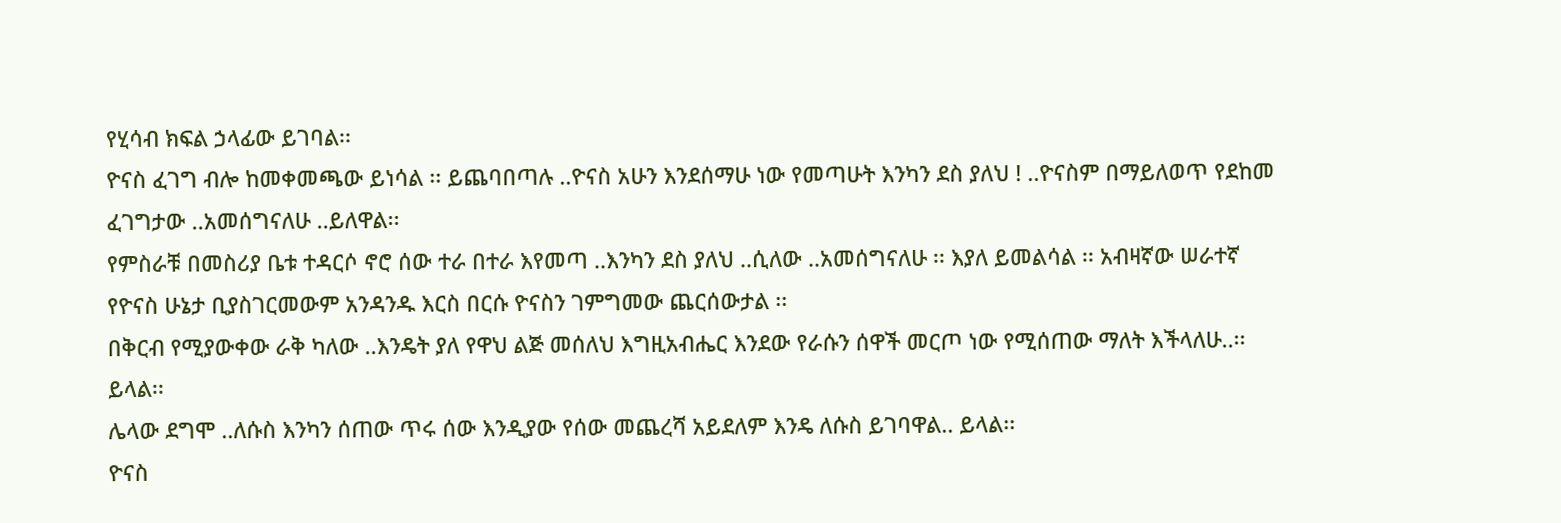የሂሳብ ክፍል ኃላፊው ይገባል፡፡
ዮናስ ፈገግ ብሎ ከመቀመጫው ይነሳል ፡፡ ይጨባበጣሉ ..ዮናስ አሁን እንደሰማሁ ነው የመጣሁት እንካን ደስ ያለህ ! ..ዮናስም በማይለወጥ የደከመ ፈገግታው ..አመሰግናለሁ ..ይለዋል፡፡
የምስራቹ በመስሪያ ቤቱ ተዳርሶ ኖሮ ሰው ተራ በተራ እየመጣ ..እንካን ደስ ያለህ ..ሲለው ..አመሰግናለሁ ፡፡ እያለ ይመልሳል ፡፡ አብዛኛው ሠራተኛ የዮናስ ሁኔታ ቢያስገርመውም አንዳንዱ እርስ በርሱ ዮናስን ገምግመው ጨርሰውታል ፡፡
በቅርብ የሚያውቀው ራቅ ካለው ..እንዴት ያለ የዋህ ልጅ መሰለህ እግዚአብሔር እንደው የራሱን ሰዋች መርጦ ነው የሚሰጠው ማለት እችላለሁ..፡፡ ይላል፡፡
ሌላው ደግሞ ..ለሱስ እንካን ሰጠው ጥሩ ሰው እንዲያው የሰው መጨረሻ አይደለም እንዴ ለሱስ ይገባዋል.. ይላል፡፡
ዮናስ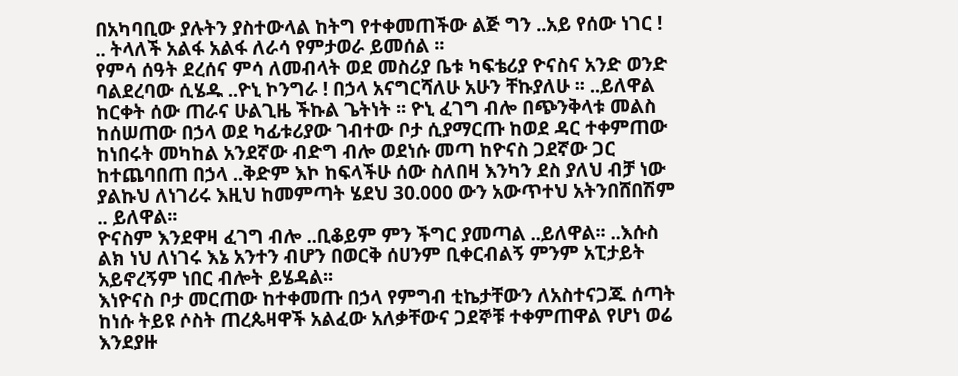በአካባቢው ያሉትን ያስተውላል ከትግ የተቀመጠችው ልጅ ግን ..አይ የሰው ነገር ! .. ትላለች አልፋ አልፋ ለራሳ የምታወራ ይመሰል ፡፡
የምሳ ሰዓት ደረሰና ምሳ ለመብላት ወደ መስሪያ ቤቱ ካፍቴሪያ ዮናስና አንድ ወንድ ባልደረባው ሲሄዱ ..ዮኒ ኮንግራ ! በኃላ አናግርሻለሁ አሁን ቸኩያለሁ ፡፡ ..ይለዋል ከርቀት ሰው ጠራና ሁልጊዜ ችኩል ጌትነት ፡፡ ዮኒ ፈገግ ብሎ በጭንቅላቱ መልስ ከሰሠጠው በኃላ ወደ ካፊቱሪያው ገብተው ቦታ ሲያማርጡ ከወደ ዳር ተቀምጠው ከነበሩት መካከል አንደኛው ብድግ ብሎ ወደነሱ መጣ ከዮናስ ጋደኛው ጋር ከተጨባበጠ በኃላ ..ቅድም እኮ ከፍላችሁ ሰው ስለበዛ እንካን ደስ ያለህ ብቻ ነው ያልኩህ ለነገሪሩ እዚህ ከመምጣት ሄደህ 30.000 ውን አውጥተህ አትንበሸበሽም .. ይለዋል፡፡
ዮናስም እንደዋዛ ፈገግ ብሎ ..ቢቆይም ምን ችግር ያመጣል ..ይለዋል፡፡ ..እሱስ ልክ ነህ ለነገሩ እኔ አንተን ብሆን በወርቅ ሰሀንም ቢቀርብልኝ ምንም አፒታይት አይኖረኝም ነበር ብሎት ይሄዳል፡፡
እነዮናስ ቦታ መርጠው ከተቀመጡ በኃላ የምግብ ቲኬታቸውን ለአስተናጋጁ ሰጣት ከነሱ ትይዩ ሶስት ጠረጴዛዋች አልፈው አለቃቸውና ጋደኞቹ ተቀምጠዋል የሆነ ወሬ እንደያዙ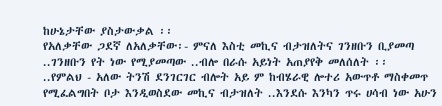ከሁኔታቸው ያስታውቃል ፡፡
የአለቃቸው ጋደኛ ለአለቃቸው፡- ምናለ እስቲ መኪና ብታዝለትና ገንዘቡን ቢያመጣ ..ገንዘቡን የት ነው የሚያመጣው ..ብሎ በራሱ አይነት አጠያየቅ መለሰለት ፡፡
..የምልህ - አለው ትንሽ ደንገርገር ብሎት አይ ም ከብሄራዊ ሎተሪ አውጥቶ ማስቀመጥ የሚፈልግበት ቦታ እንዲወስደው መኪና ብታዝለት ..እንደሱ እንካን ጥሩ ሀሳብ ነው አሁን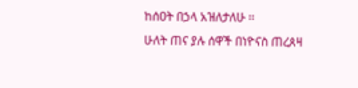ከሰዐት በኃላ አዝለታለሁ ፡፡
ሁለት ጠና ያሉ ሰዋች በነዮናስ ጠረጰዛ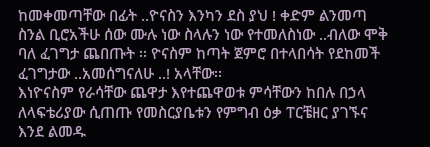ከመቀመጣቸው በፊት ..ዮናስን እንካን ደስ ያህ ! ቀድም ልንመጣ ስንል ቢሮአችሁ ሰው ሙሉ ነው ስላሉን ነው የተመለስነው ..ብለው ሞቅ ባለ ፈገግታ ጨበጡት ፡፡ ዮናስም ከጣት ጀምሮ በተላበሳት የደከመች ፈገግታው ..አመሰግናለሁ ..! አላቸው፡፡
እነዮናስም የራሳቸው ጨዋታ እየተጨዋወቱ ምሳቸውን ከበሉ በኃላ ለላፍቴሪያው ሲጠጡ የመስርያቤቱን የምግብ ዕቃ ፐርቼዘር ያገኙና እንደ ልመዱ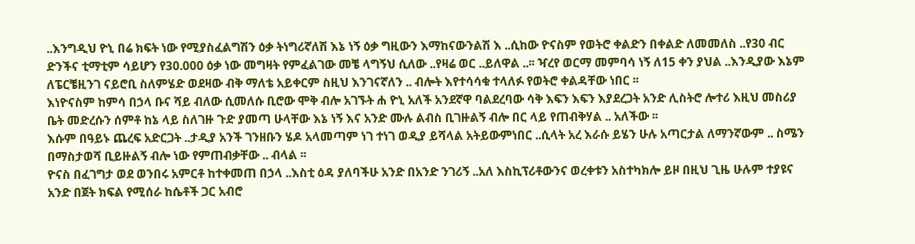..እንግዲህ ዮኒ በሬ ክፍት ነው የሚያስፈልግሽን ዕቃ ትነግሪኛለሽ እኔ ነኝ ዕቃ ግዚውን እማከናውንልሽ እ ..ሲከው ዮናስም የወትሮ ቀልድን በቀልድ ለመመለስ ..የ30 ብር ድንችና ቲማቲም ሳይሆን የ30.000 ዕቃ ነው መግዛት የምፈልገው መቼ ላግኝህ ሲለው ..የዛሬ ወር ..ይለዋል ..፡፡ ዣረየ ወርማ መምባሳ ነኝ ለ15 ቀን ያህል ..እንዲያው እኔም ለፔርቼዚንገ ናይሮቢ ስለምሄድ ወደዛው ብቅ ማለቴ አይቀርም ስዚህ እንገናኛለን .. ብሎት እየተሳሳቁ ተላለፉ የወትሮ ቀልዳቸው ነበር ፡፡
እነዮናስም ከምሳ በኃላ ቡና ሻይ ብለው ሲመለሱ ቢሮው ሞቅ ብሎ አገኙት ሐ ዮኒ አለች አንደኛዋ ባልደረባው ሳቅ እፍን እፍን እያደረጋት አንድ ሊስትሮ ሎተሪ እዚህ መስሪያ ቤት መድረሱን ሰምቶ ከኔ ላይ ስለገዙ ጉድ ያመጣ ሁላቸው እኔ ነኝ እና አንድ ሙሉ ልብስ ቢገዙልኝ ብሎ በር ላይ የጠብቅሃል .. አለችው ፡፡
እሱም በዓይኑ ጨረፍ አድርጋት ..ታዲያ አንች ገንዘቡን ሄዶ አላመጣም ነገ ተነገ ወዲያ ይሻላል አትይውምነበር ..ሲላት አረ እራሱ ይሄን ሁሉ አጣርታል ለማንኛውም .. ስሜን በማስታወሻ ቢይዙልኝ ብሎ ነው የምጠብቃቸው .. ብላል ፡፡
ዮናስ በፈገግታ ወደ ወንበሩ አምርቶ ከተቀመጠ በኃላ ..እስቲ ዕዳ ያለባችሁ አንድ በአንድ ንገሪኝ ..አለ እስኪፕሪቶውንና ወረቀቱን አስተካክሎ ይዞ በዚህ ጊዜ ሁሉም ተያዩና አንድ በጀት ክፍል የሚሰራ ከሴቶች ጋር አብሮ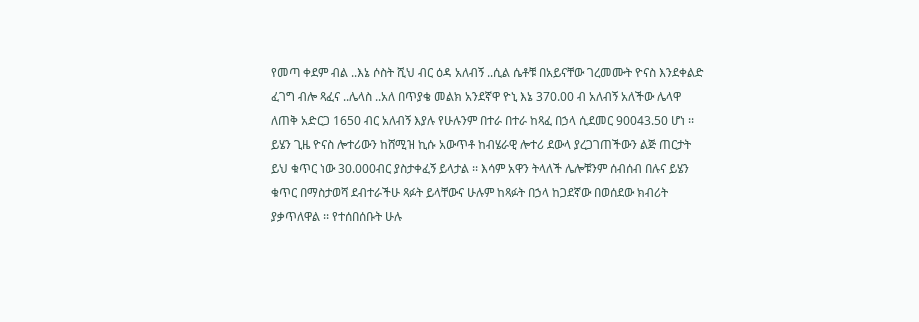የመጣ ቀደም ብል ..እኔ ሶስት ሺህ ብር ዕዳ አለብኝ ..ሲል ሴቶቹ በአይናቸው ገረመሙት ዮናስ እንደቀልድ ፈገግ ብሎ ጻፈና ..ሌላስ ..አለ በጥያቄ መልክ አንደኛዋ ዮኒ እኔ 370.00 ብ አለብኝ አለችው ሌላዋ ለጠቅ አድርጋ 1650 ብር አለብኝ እያሉ የሁሉንም በተራ በተራ ከጻፈ በኃላ ሲደመር 90043.50 ሆነ ፡፡
ይሄን ጊዜ ዮናስ ሎተሪውን ከሸሚዝ ኪሱ አውጥቶ ከብሄራዊ ሎተሪ ደውላ ያረጋገጠችውን ልጅ ጠርታት ይህ ቁጥር ነው 30.000ብር ያስታቀፈኝ ይላታል ፡፡ እሳም አዋን ትላለች ሌሎቹንም ሰብሰብ በሉና ይሄን ቁጥር በማስታወሻ ደብተራችሁ ጻፉት ይላቸውና ሁሉም ከጻፉት በኃላ ከጋደኛው በወሰደው ክብሪት ያቃጥለዋል ፡፡ የተሰበሰቡት ሁሉ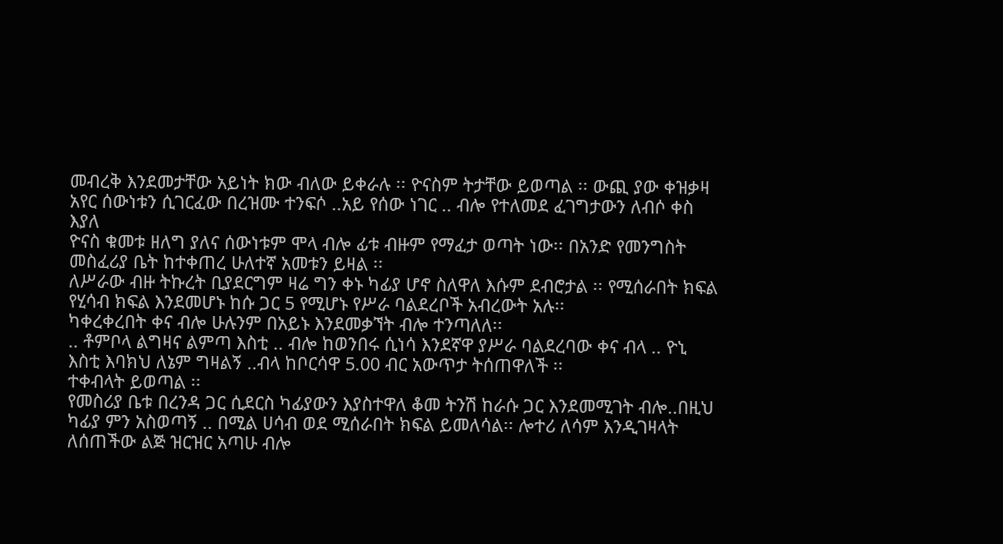መብረቅ እንደመታቸው አይነት ክው ብለው ይቀራሉ ፡፡ ዮናስም ትታቸው ይወጣል ፡፡ ውጪ ያው ቀዝቃዛ አየር ሰውነቱን ሲገርፈው በረዝሙ ተንፍሶ ..አይ የሰው ነገር .. ብሎ የተለመደ ፈገግታውን ለብሶ ቀስ እያለ
ዮናስ ቁመቱ ዘለግ ያለና ሰውነቱም ሞላ ብሎ ፊቱ ብዙም የማፈታ ወጣት ነው፡፡ በአንድ የመንግስት መስፈሪያ ቤት ከተቀጠረ ሁለተኛ አመቱን ይዛል ፡፡
ለሥራው ብዙ ትኩረት ቢያደርግም ዛሬ ግን ቀኑ ካፊያ ሆኖ ስለዋለ እሱም ደብሮታል ፡፡ የሚሰራበት ክፍል የሂሳብ ክፍል እንደመሆኑ ከሱ ጋር 5 የሚሆኑ የሥራ ባልደረቦች አብረውት አሉ፡፡
ካቀረቀረበት ቀና ብሎ ሁሉንም በአይኑ እንደመቃኘት ብሎ ተንጣለለ፡፡
.. ቶምቦላ ልግዛና ልምጣ እስቲ .. ብሎ ከወንበሩ ሲነሳ እንደኛዋ ያሥራ ባልደረባው ቀና ብላ .. ዮኒ እስቲ እባክህ ለኔም ግዛልኝ ..ብላ ከቦርሳዋ 5.00 ብር አውጥታ ትሰጠዋለች ፡፡
ተቀብላት ይወጣል ፡፡
የመስሪያ ቤቱ በረንዳ ጋር ሲደርስ ካፊያውን እያስተዋለ ቆመ ትንሽ ከራሱ ጋር እንደመሚገት ብሎ..በዚህ ካፊያ ምን አስወጣኝ .. በሚል ሀሳብ ወደ ሚሰራበት ክፍል ይመለሳል፡፡ ሎተሪ ለሳም እንዲገዛላት ለሰጠችው ልጅ ዝርዝር አጣሁ ብሎ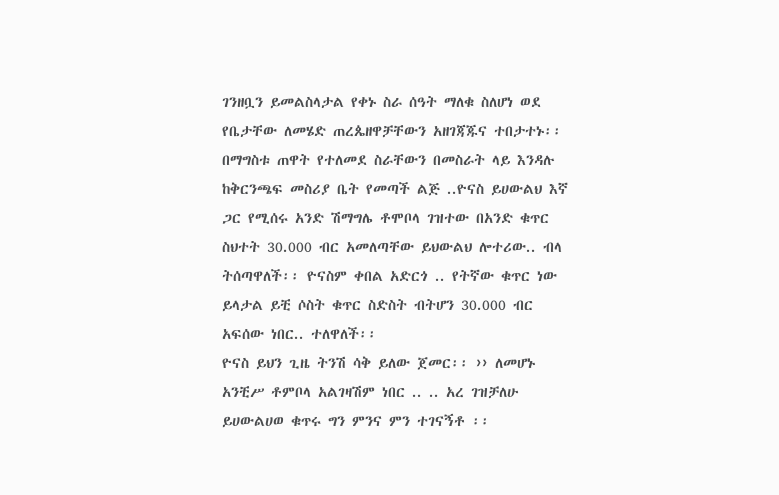ገንዘቧን ይመልስላታል የቀኑ ስራ ሰዓት ማለቁ ስለሆነ ወደ የቤታቸው ለመሄድ ጠረጴዘዋቻቸውን አዘገጃጁና ተበታተኑ፡፡
በማግስቱ ጠዋት የተለመደ ስራቸውን በመስራት ላይ እንዳሉ ከቅርንጫፍ መስሪያ ቤት የመጣች ልጅ ..ዮናስ ይሀውልህ እኛ ጋር የሚሰሩ አንድ ሽማግሌ ቶሞቦላ ገዝተው በአንድ ቁጥር ስህተት 30.000 ብር አመለጣቸው ይህውልህ ሎተሪው.. ብላ ትሰጣዋለች፡፡ ዮናስም ቀበል አድርጎ .. የትኛው ቁጥር ነው ይላታል ይቺ ሶስት ቁጥር ስድስት ብትሆን 30.000 ብር አፍሰው ነበር.. ተለዋለች፡፡
ዮናስ ይህን ጊዜ ትንሽ ሳቅ ይለው ጀመር፡፡ ›› ለመሆኑ አንቺሥ ቶምቦላ አልገዛሽም ነበር .. .. አረ ገዝቻለሁ ይሀውልሀወ ቁጥሩ ግን ምንና ምን ተገናኝቶ ፡፡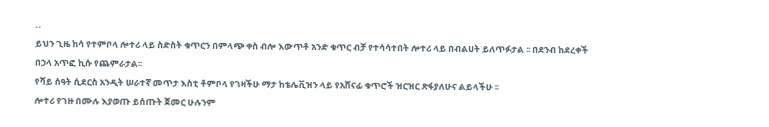..
ይህን ጊዜ ከሳ የተምቦላ ሎተሪ ላይ ስድስት ቁጥርን በምላጭ ቀስ ብሎ እውጥቶ አንድ ቁጥር ብቻ የተሳሳተበት ሎተሪ ላይ በብልሀት ይለጥፉታል ፡፡ በደንብ ከደረቀች በኃላ አጥፎ ኪሱ የጨምራታል፡፡
የሻይ ሰዓት ሲደርስ አንዲት ሠራተኛ መጥታ እስቲ ቶምቦላ የገዛችሁ ማታ ከቴሌቪዝን ላይ የአሸናፊ ቁጥሮች ዝርዝር ጽፋያለሁና ልይላችሁ ፡፡
ሎተሪ የገዙ በሙሉ እያወጡ ይሰጡት ጀመር ሁሉንም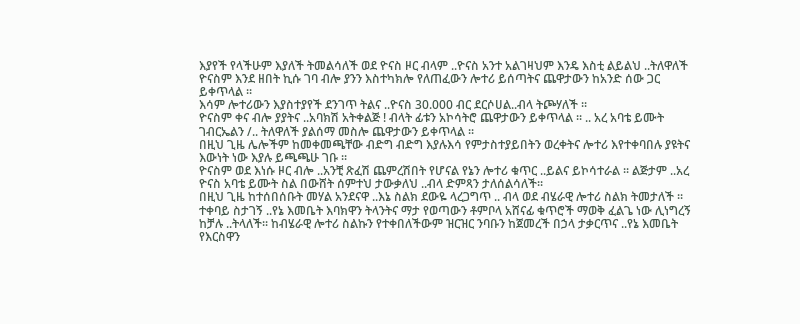እያየች የላችሁም እያለች ትመልሳለች ወደ ዮናስ ዞር ብላም ..ዮናስ አንተ አልገዛህም እንዴ እስቲ ልይልህ ..ትለዋለች ዮናስም እንደ ዘበት ኪሱ ገባ ብሎ ያንን እስተካክሎ የለጠፈውን ሎተሪ ይሰጣትና ጨዋታውን ከአንድ ሰው ጋር ይቀጥላል ፡፡
እሳም ሎተሪውን እያስተያየች ደንገጥ ትልና ..ዮናስ 30.000 ብር ደርሶሀል..ብላ ትጮሃለች ፡፡
ዮናስም ቀና ብሎ ያያትና ..አባክሽ አትቀልጅ ! ብላት ፊቱን አኮሳትሮ ጨዋታውን ይቀጥላል ፡፡ .. አረ አባቴ ይሙት ገብርኤልን /.. ትለዋለች ያልሰማ መስሎ ጨዋታውን ይቀጥላል ፡፡
በዚህ ጊዜ ሌሎችም ከመቀመጫቸው ብድግ ብድግ እያሉእሳ የምታስተያይበትን ወረቀትና ሎተሪ እየተቀባበሉ ያዩትና እውነት ነው እያሉ ይጫጫሁ ገቡ ፡፡
ዮናስም ወደ እነሱ ዞር ብሎ ..አንቺ ጽፈሽ ጨምረሽበት የሆናል የኔን ሎተሪ ቁጥር ..ይልና ይኮሳተራል ፡፡ ልጅታም ..አረ ዮናስ አባቴ ይሙት ስል በውሸት ሰምተህ ታውቃለህ ..ብላ ድምጻን ታለሰልሳለች፡፡
በዚህ ጊዜ ከተሰበሰቡት መሃል አንደናዋ ..እኔ ስልክ ደውዬ ላረጋግጥ .. ብላ ወደ ብሄራዊ ሎተሪ ስልክ ትመታለች ፡፡ ተቀባይ ስታገኝ ..የኔ እመቤት እባክዋን ትላንትና ማታ የወጣውን ቶምቦላ አሸናፊ ቁጥሮች ማወቅ ፈልጌ ነው ሊነግረኝ ከቻሉ ..ትላለች፡፡ ከብሄራዊ ሎተሪ ስልኩን የተቀበለችውም ዝርዝር ንባቡን ከጀመረች በኃላ ታቃርጥና ..የኔ እመቤት የእርስዋን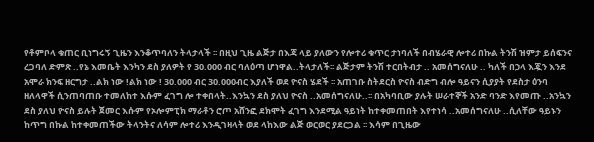የቶምቦላ ቁጠር ቢነግሩኝ ጊዜን እንቆጥባለን ትላታላች ፡፡ በዚህ ጊዜ ልጅታ በእጃ ላይ ያለውን የሎተሪ ቁጥር ታነባለች በብሄራዊ ሎተሪ በኩል ትንሽ ዝምታ ይሰፍንና ረጋባለ ድምጽ ..የኔ እመቤት እንካን ደስ ያለዎት የ 30.000 ብር ባለዕጣ ሆነዋል..ትላታለች፡፡ ልጅታም ትንሽ ተርበትብታ .. አመሰግናለሁ .. ካለች በኃላ እጇን እንደ አሞራ ክንፍ ዘርግታ ..ልክ ነው !ልክ ነው ! 30.000 ብር 30.000ብር እያለች ወደ ዮናስ ሄደች ፡፡ አጠገቡ ስትደርስ ዮናስ ብድግ ብሎ ዓይናን ሲያያት የደስታ ዕንባ ዘለላዋች ሲንጠባጠቡ ተመለከተ እሱም ፈገግ ሎ ተቀበላት..እንኳን ደስ ያለህ ዮናስ ..አመሰግናለሁ..፡፡ በአካባቢው ያሉት ሠራተኞች አንድ ባንድ እየመጡ ..አንኳን ደስ ያለህ ዮናስ ይሉት ጀመር እሱም የኦሎምፒክ ማራቶን ሮጦ አሸንፎ ደክሞት ፈገግ እንደሚል ዓይነት ከተቀመጠበት እየተነሳ ..አመሰግናለሁ ..ሲለቸው ዓይኑን ከጥግ በኩል ከተቀመጠችው ትላንትና ለሳም ሎተሪ እንዲገዛላት ወደ ላከእው ልጅ ወርወር ያደርጋል ፡፡ እሳም በጊዜው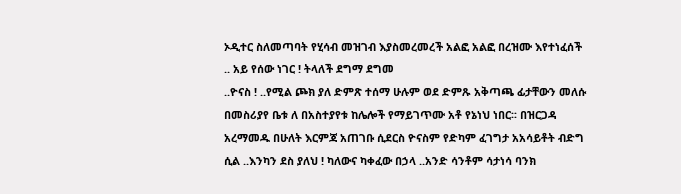ኦዲተር ስለመጣባት የሂሳብ መዝገብ እያስመረመረች አልፎ አልፎ በረዝሙ እየተነፈሰች .. አይ የሰው ነገር ! ትላለች ደግማ ደግመ
..ዮናስ ! ..የሚል ጮክ ያለ ድምጽ ተሰማ ሁሉም ወደ ድምጹ አቅጣጫ ፊታቸውን መለሱ በመስሪያየ ቤቱ ለ በአስተያየቱ ከሌሎች የማይገጥሙ አቶ የኔነህ ነበር፡፡ በዝርጋዳ አረማመዱ በሁለት እርምጃ አጠገቡ ሲደርስ ዮናስም የድካም ፈገግታ አአሳይቶት ብድግ ሲል ..እንካን ደስ ያለህ ! ካለውና ካቀፈው በኃላ ..አንድ ሳንቶም ሳታነሳ ባንክ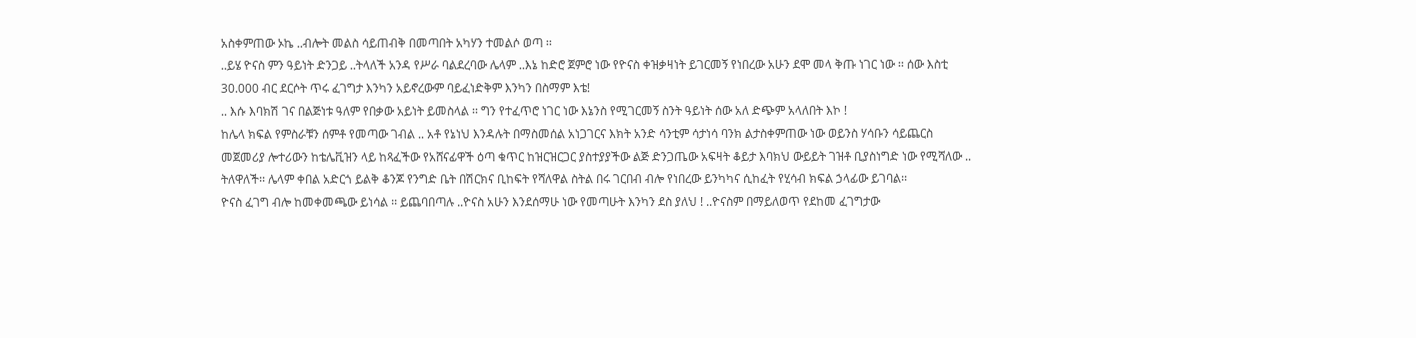አስቀምጠው ኦኬ ..ብሎት መልስ ሳይጠብቅ በመጣበት አካሃን ተመልሶ ወጣ ፡፡
..ይሄ ዮናስ ምን ዓይነት ድንጋይ ..ትላለች አንዳ የሥራ ባልደረባው ሌላም ..እኔ ከድሮ ጀምሮ ነው የዮናስ ቀዝቃዛነት ይገርመኝ የነበረው አሁን ደሞ መላ ቅጡ ነገር ነው ፡፡ ሰው እስቲ 30.000 ብር ደርሶት ጥሩ ፈገግታ እንካን አይኖረውም ባይፈነድቅም እንካን በስማም እቴ!
.. እሱ እባክሽ ገና በልጅነቱ ዓለም የበቃው አይነት ይመስላል ፡፡ ግን የተፈጥሮ ነገር ነው እኔንስ የሚገርመኝ ስንት ዓይነት ሰው አለ ድጭም አላለበት እኮ !
ከሌላ ክፍል የምስራቹን ሰምቶ የመጣው ገብል .. አቶ የኔነህ እንዳሉት በማስመሰል አነጋገርና እክት አንድ ሳንቲም ሳታነሳ ባንክ ልታስቀምጠው ነው ወይንስ ሃሳቡን ሳይጨርስ መጀመሪያ ሎተሪውን ከቴሌቪዝን ላይ ከጻፈችው የአሸናፊዋች ዕጣ ቁጥር ከዝርዝርጋር ያስተያያችው ልጅ ድንጋጤው አፍዛት ቆይታ እባክህ ውይይት ገዝቶ ቢያስነግድ ነው የሚሻለው .. ትለዋለች፡፡ ሌላም ቀበል አድርጎ ይልቅ ቆንጆ የንግድ ቤት በሽርክና ቢከፍት የሻለዋል ስትል በሩ ገርበብ ብሎ የነበረው ይንካካና ሲከፈት የሂሳብ ክፍል ኃላፊው ይገባል፡፡
ዮናስ ፈገግ ብሎ ከመቀመጫው ይነሳል ፡፡ ይጨባበጣሉ ..ዮናስ አሁን እንደሰማሁ ነው የመጣሁት እንካን ደስ ያለህ ! ..ዮናስም በማይለወጥ የደከመ ፈገግታው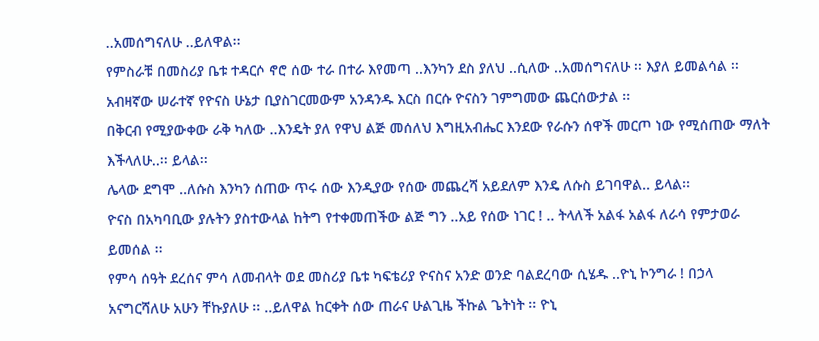..አመሰግናለሁ ..ይለዋል፡፡
የምስራቹ በመስሪያ ቤቱ ተዳርሶ ኖሮ ሰው ተራ በተራ እየመጣ ..እንካን ደስ ያለህ ..ሲለው ..አመሰግናለሁ ፡፡ እያለ ይመልሳል ፡፡ አብዛኛው ሠራተኛ የዮናስ ሁኔታ ቢያስገርመውም አንዳንዱ እርስ በርሱ ዮናስን ገምግመው ጨርሰውታል ፡፡
በቅርብ የሚያውቀው ራቅ ካለው ..እንዴት ያለ የዋህ ልጅ መሰለህ እግዚአብሔር እንደው የራሱን ሰዋች መርጦ ነው የሚሰጠው ማለት እችላለሁ..፡፡ ይላል፡፡
ሌላው ደግሞ ..ለሱስ እንካን ሰጠው ጥሩ ሰው እንዲያው የሰው መጨረሻ አይደለም እንዴ ለሱስ ይገባዋል.. ይላል፡፡
ዮናስ በአካባቢው ያሉትን ያስተውላል ከትግ የተቀመጠችው ልጅ ግን ..አይ የሰው ነገር ! .. ትላለች አልፋ አልፋ ለራሳ የምታወራ ይመሰል ፡፡
የምሳ ሰዓት ደረሰና ምሳ ለመብላት ወደ መስሪያ ቤቱ ካፍቴሪያ ዮናስና አንድ ወንድ ባልደረባው ሲሄዱ ..ዮኒ ኮንግራ ! በኃላ አናግርሻለሁ አሁን ቸኩያለሁ ፡፡ ..ይለዋል ከርቀት ሰው ጠራና ሁልጊዜ ችኩል ጌትነት ፡፡ ዮኒ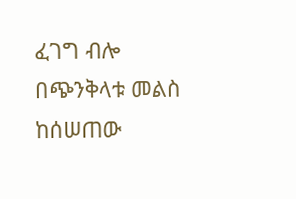ፈገግ ብሎ በጭንቅላቱ መልስ ከሰሠጠው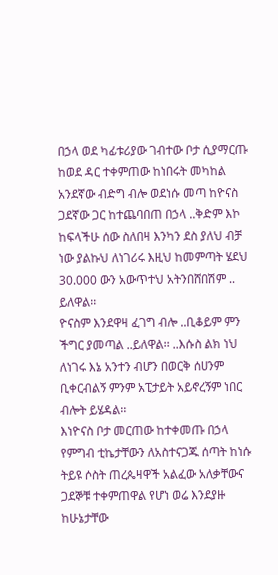በኃላ ወደ ካፊቱሪያው ገብተው ቦታ ሲያማርጡ ከወደ ዳር ተቀምጠው ከነበሩት መካከል አንደኛው ብድግ ብሎ ወደነሱ መጣ ከዮናስ ጋደኛው ጋር ከተጨባበጠ በኃላ ..ቅድም እኮ ከፍላችሁ ሰው ስለበዛ እንካን ደስ ያለህ ብቻ ነው ያልኩህ ለነገሪሩ እዚህ ከመምጣት ሄደህ 30.000 ውን አውጥተህ አትንበሸበሽም .. ይለዋል፡፡
ዮናስም እንደዋዛ ፈገግ ብሎ ..ቢቆይም ምን ችግር ያመጣል ..ይለዋል፡፡ ..እሱስ ልክ ነህ ለነገሩ እኔ አንተን ብሆን በወርቅ ሰሀንም ቢቀርብልኝ ምንም አፒታይት አይኖረኝም ነበር ብሎት ይሄዳል፡፡
እነዮናስ ቦታ መርጠው ከተቀመጡ በኃላ የምግብ ቲኬታቸውን ለአስተናጋጁ ሰጣት ከነሱ ትይዩ ሶስት ጠረጴዛዋች አልፈው አለቃቸውና ጋደኞቹ ተቀምጠዋል የሆነ ወሬ እንደያዙ ከሁኔታቸው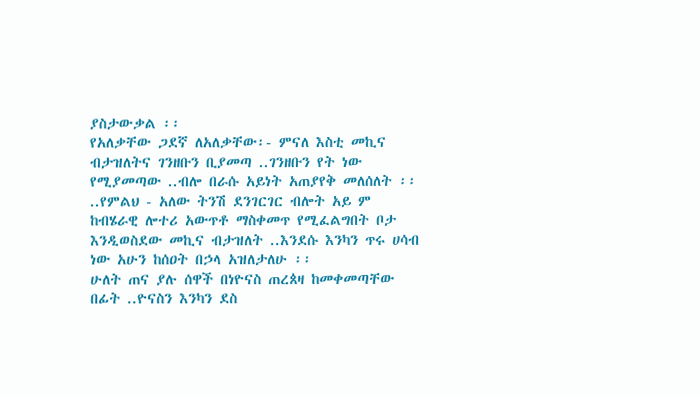ያስታውቃል ፡፡
የአለቃቸው ጋደኛ ለአለቃቸው፡- ምናለ እስቲ መኪና ብታዝለትና ገንዘቡን ቢያመጣ ..ገንዘቡን የት ነው የሚያመጣው ..ብሎ በራሱ አይነት አጠያየቅ መለሰለት ፡፡
..የምልህ - አለው ትንሽ ደንገርገር ብሎት አይ ም ከብሄራዊ ሎተሪ አውጥቶ ማስቀመጥ የሚፈልግበት ቦታ እንዲወስደው መኪና ብታዝለት ..እንደሱ እንካን ጥሩ ሀሳብ ነው አሁን ከሰዐት በኃላ አዝለታለሁ ፡፡
ሁለት ጠና ያሉ ሰዋች በነዮናስ ጠረጰዛ ከመቀመጣቸው በፊት ..ዮናስን እንካን ደስ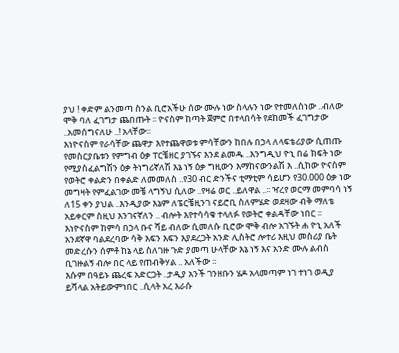ያህ ! ቀድም ልንመጣ ስንል ቢሮአችሁ ሰው ሙሉ ነው ስላሉን ነው የተመለስነው ..ብለው ሞቅ ባለ ፈገግታ ጨበጡት ፡፡ ዮናስም ከጣት ጀምሮ በተላበሳት የደከመች ፈገግታው ..አመሰግናለሁ ..! አላቸው፡፡
እነዮናስም የራሳቸው ጨዋታ እየተጨዋወቱ ምሳቸውን ከበሉ በኃላ ለላፍቴሪያው ሲጠጡ የመስርያቤቱን የምግብ ዕቃ ፐርቼዘር ያገኙና እንደ ልመዱ ..እንግዲህ ዮኒ በሬ ክፍት ነው የሚያስፈልግሽን ዕቃ ትነግሪኛለሽ እኔ ነኝ ዕቃ ግዚውን እማከናውንልሽ እ ..ሲከው ዮናስም የወትሮ ቀልድን በቀልድ ለመመለስ ..የ30 ብር ድንችና ቲማቲም ሳይሆን የ30.000 ዕቃ ነው መግዛት የምፈልገው መቼ ላግኝህ ሲለው ..የዛሬ ወር ..ይለዋል ..፡፡ ዣረየ ወርማ መምባሳ ነኝ ለ15 ቀን ያህል ..እንዲያው እኔም ለፔርቼዚንገ ናይሮቢ ስለምሄድ ወደዛው ብቅ ማለቴ አይቀርም ስዚህ እንገናኛለን .. ብሎት እየተሳሳቁ ተላለፉ የወትሮ ቀልዳቸው ነበር ፡፡
እነዮናስም ከምሳ በኃላ ቡና ሻይ ብለው ሲመለሱ ቢሮው ሞቅ ብሎ አገኙት ሐ ዮኒ አለች አንደኛዋ ባልደረባው ሳቅ እፍን እፍን እያደረጋት አንድ ሊስትሮ ሎተሪ እዚህ መስሪያ ቤት መድረሱን ሰምቶ ከኔ ላይ ስለገዙ ጉድ ያመጣ ሁላቸው እኔ ነኝ እና አንድ ሙሉ ልብስ ቢገዙልኝ ብሎ በር ላይ የጠብቅሃል .. አለችው ፡፡
እሱም በዓይኑ ጨረፍ አድርጋት ..ታዲያ አንች ገንዘቡን ሄዶ አላመጣም ነገ ተነገ ወዲያ ይሻላል አትይውምነበር ..ሲላት አረ እራሱ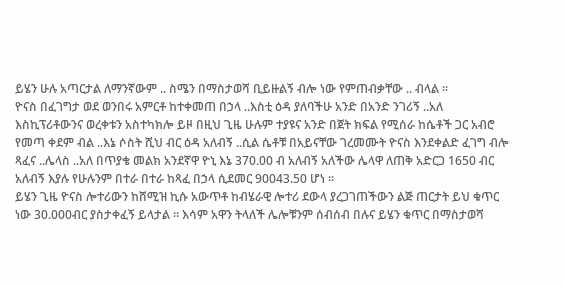ይሄን ሁሉ አጣርታል ለማንኛውም .. ስሜን በማስታወሻ ቢይዙልኝ ብሎ ነው የምጠብቃቸው .. ብላል ፡፡
ዮናስ በፈገግታ ወደ ወንበሩ አምርቶ ከተቀመጠ በኃላ ..እስቲ ዕዳ ያለባችሁ አንድ በአንድ ንገሪኝ ..አለ እስኪፕሪቶውንና ወረቀቱን አስተካክሎ ይዞ በዚህ ጊዜ ሁሉም ተያዩና አንድ በጀት ክፍል የሚሰራ ከሴቶች ጋር አብሮ የመጣ ቀደም ብል ..እኔ ሶስት ሺህ ብር ዕዳ አለብኝ ..ሲል ሴቶቹ በአይናቸው ገረመሙት ዮናስ እንደቀልድ ፈገግ ብሎ ጻፈና ..ሌላስ ..አለ በጥያቄ መልክ አንደኛዋ ዮኒ እኔ 370.00 ብ አለብኝ አለችው ሌላዋ ለጠቅ አድርጋ 1650 ብር አለብኝ እያሉ የሁሉንም በተራ በተራ ከጻፈ በኃላ ሲደመር 90043.50 ሆነ ፡፡
ይሄን ጊዜ ዮናስ ሎተሪውን ከሸሚዝ ኪሱ አውጥቶ ከብሄራዊ ሎተሪ ደውላ ያረጋገጠችውን ልጅ ጠርታት ይህ ቁጥር ነው 30.000ብር ያስታቀፈኝ ይላታል ፡፡ እሳም አዋን ትላለች ሌሎቹንም ሰብሰብ በሉና ይሄን ቁጥር በማስታወሻ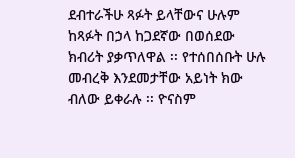ደብተራችሁ ጻፉት ይላቸውና ሁሉም ከጻፉት በኃላ ከጋደኛው በወሰደው ክብሪት ያቃጥለዋል ፡፡ የተሰበሰቡት ሁሉ መብረቅ እንደመታቸው አይነት ክው ብለው ይቀራሉ ፡፡ ዮናስም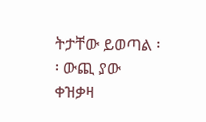ትታቸው ይወጣል ፡፡ ውጪ ያው ቀዝቃዛ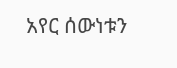አየር ሰውነቱን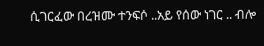ሲገርፈው በረዝሙ ተንፍሶ ..አይ የሰው ነገር .. ብሎ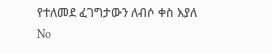የተለመደ ፈገግታውን ለብሶ ቀስ እያለ
No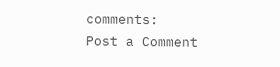comments:
Post a Comment